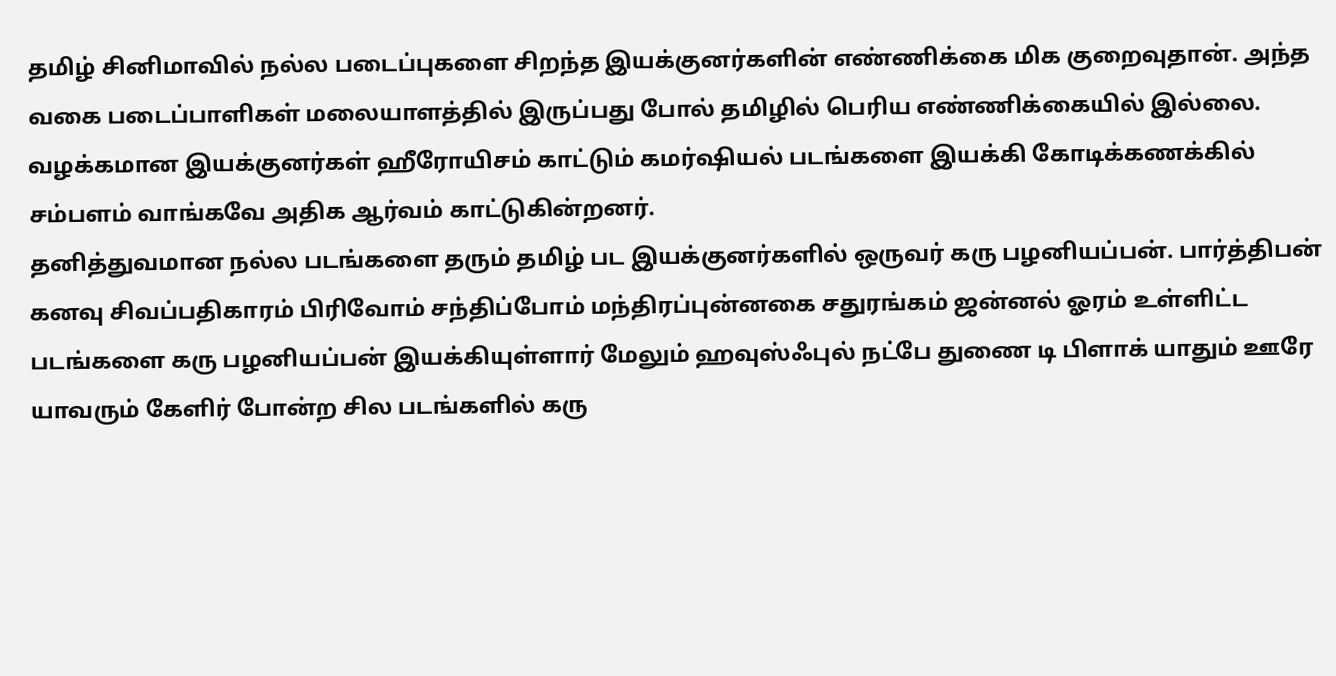தமிழ் சினிமாவில் நல்ல படைப்புகளை சிறந்த இயக்குனர்களின் எண்ணிக்கை மிக குறைவுதான். அந்த வகை படைப்பாளிகள் மலையாளத்தில் இருப்பது போல் தமிழில் பெரிய எண்ணிக்கையில் இல்லை. வழக்கமான இயக்குனர்கள் ஹீரோயிசம் காட்டும் கமர்ஷியல் படங்களை இயக்கி கோடிக்கணக்கில் சம்பளம் வாங்கவே அதிக ஆர்வம் காட்டுகின்றனர்.
தனித்துவமான நல்ல படங்களை தரும் தமிழ் பட இயக்குனர்களில் ஒருவர் கரு பழனியப்பன். பார்த்திபன் கனவு சிவப்பதிகாரம் பிரிவோம் சந்திப்போம் மந்திரப்புன்னகை சதுரங்கம் ஜன்னல் ஓரம் உள்ளிட்ட படங்களை கரு பழனியப்பன் இயக்கியுள்ளார் மேலும் ஹவுஸ்ஃபுல் நட்பே துணை டி பிளாக் யாதும் ஊரே யாவரும் கேளிர் போன்ற சில படங்களில் கரு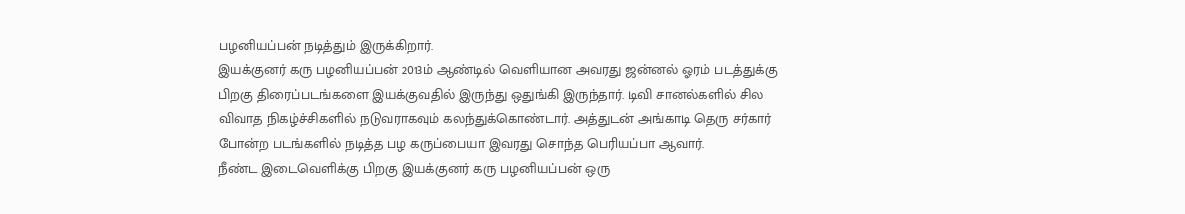பழனியப்பன் நடித்தும் இருக்கிறார்.
இயக்குனர் கரு பழனியப்பன் 2013ம் ஆண்டில் வெளியான அவரது ஜன்னல் ஓரம் படத்துக்கு பிறகு திரைப்படங்களை இயக்குவதில் இருந்து ஒதுங்கி இருந்தார். டிவி சானல்களில் சில விவாத நிகழ்ச்சிகளில் நடுவராகவும் கலந்துக்கொண்டார். அத்துடன் அங்காடி தெரு சர்கார் போன்ற படங்களில் நடித்த பழ கருப்பையா இவரது சொந்த பெரியப்பா ஆவார்.
நீண்ட இடைவெளிக்கு பிறகு இயக்குனர் கரு பழனியப்பன் ஒரு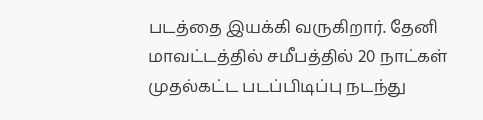படத்தை இயக்கி வருகிறார். தேனி மாவட்டத்தில் சமீபத்தில் 20 நாட்கள் முதல்கட்ட படப்பிடிப்பு நடந்து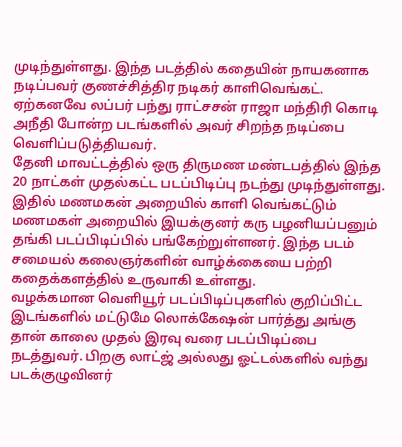முடிந்துள்ளது. இந்த படத்தில் கதையின் நாயகனாக நடிப்பவர் குணச்சித்திர நடிகர் காளிவெங்கட். ஏற்கனவே லப்பர் பந்து ராட்சசன் ராஜா மந்திரி கொடி அநீதி போன்ற படங்களில் அவர் சிறந்த நடிப்பை வெளிப்படுத்தியவர்.
தேனி மாவட்டத்தில் ஒரு திருமண மண்டபத்தில் இந்த 20 நாட்கள் முதல்கட்ட படப்பிடிப்பு நடந்து முடிந்துள்ளது. இதில் மணமகன் அறையில் காளி வெங்கட்டும் மணமகள் அறையில் இயக்குனர் கரு பழனியப்பனும் தங்கி படப்பிடிப்பில் பங்கேற்றுள்ளனர். இந்த படம் சமையல் கலைஞர்களின் வாழ்க்கையை பற்றி கதைக்களத்தில் உருவாகி உள்ளது.
வழக்கமான வெளியூர் படப்பிடிப்புகளில் குறிப்பிட்ட இடங்களில் மட்டுமே லொக்கேஷன் பார்த்து அங்கு தான் காலை முதல் இரவு வரை படப்பிடிப்பை நடத்துவர். பிறகு லாட்ஜ் அல்லது ஓட்டல்களில் வந்து படக்குழுவினர்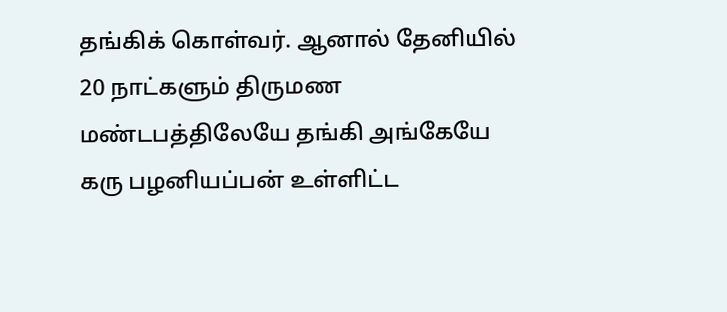தங்கிக் கொள்வர். ஆனால் தேனியில் 20 நாட்களும் திருமண மண்டபத்திலேயே தங்கி அங்கேயே கரு பழனியப்பன் உள்ளிட்ட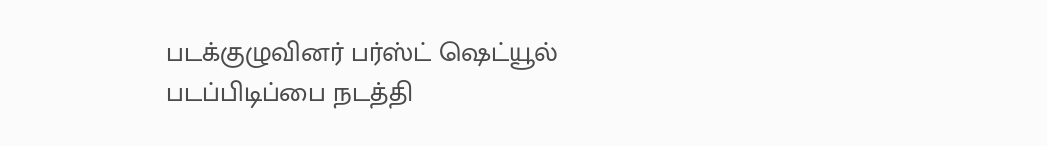படக்குழுவினர் பர்ஸ்ட் ஷெட்யூல் படப்பிடிப்பை நடத்தி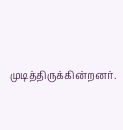முடித்திருக்கின்றனர்.